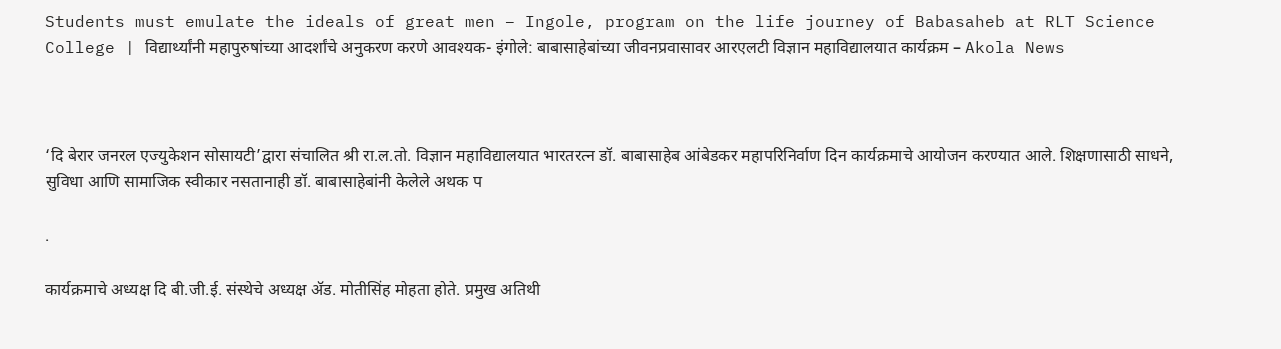Students must emulate the ideals of great men – Ingole, program on the life journey of Babasaheb at RLT Science College | विद्यार्थ्यांनी महापुरुषांच्या आदर्शांचे अनुकरण करणे आवश्यक- इंगोले: बाबासाहेबांच्या जीवनप्रवासावर आरएलटी विज्ञान महाविद्यालयात कार्यक्रम – Akola News



‘दि बेरार जनरल एज्युकेशन सोसायटी’द्वारा संचालित श्री रा.ल.तो. विज्ञान महाविद्यालयात भारतरत्न डॉ. बाबासाहेब आंबेडकर महापरिनिर्वाण दिन कार्यक्रमाचे आयोजन करण्यात आले. शिक्षणासाठी साधने, सुविधा आणि सामाजिक स्वीकार नसतानाही डॉ. बाबासाहेबांनी केलेले अथक प

.

कार्यक्रमाचे अध्यक्ष दि बी.जी.ई. संस्थेचे अध्यक्ष ॲड. मोतीसिंह मोहता होते. प्रमुख अतिथी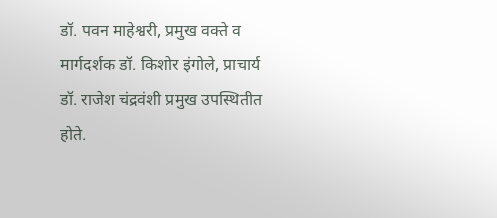डॉ. पवन माहेश्वरी, प्रमुख वक्ते व मार्गदर्शक डॉ. किशोर इंगोले, प्राचार्य डॉ. राजेश चंद्रवंशी प्रमुख उपस्थितीत होते.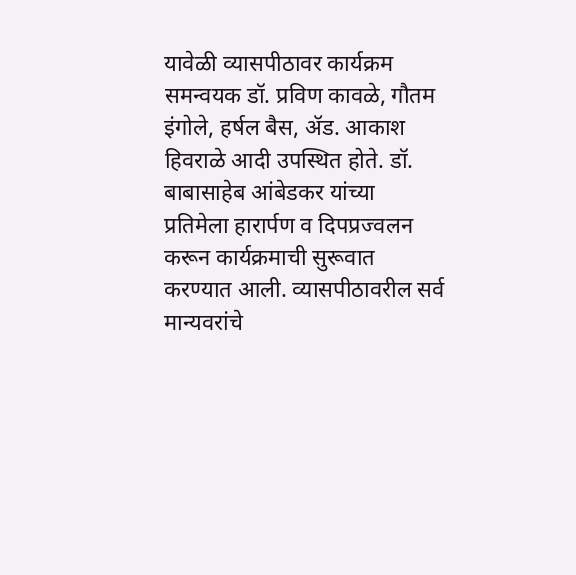यावेळी व्यासपीठावर कार्यक्रम समन्वयक डॉ. प्रविण कावळे, गौतम इंगोले, हर्षल बैस, ॲड. आकाश हिवराळे आदी उपस्थित होते. डॉ. बाबासाहेब आंबेडकर यांच्या प्रतिमेला हारार्पण व दिपप्रज्वलन करून कार्यक्रमाची सुरूवात करण्यात आली. व्यासपीठावरील सर्व मान्यवरांचे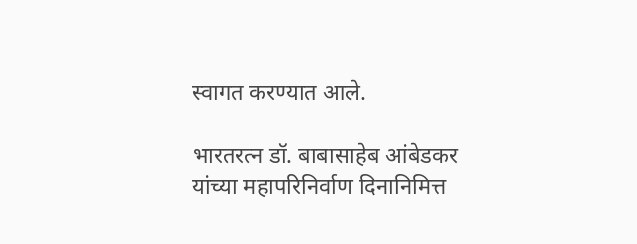स्वागत करण्यात आले.

भारतरत्न डॉ. बाबासाहेब आंबेडकर यांच्या महापरिनिर्वाण दिनानिमित्त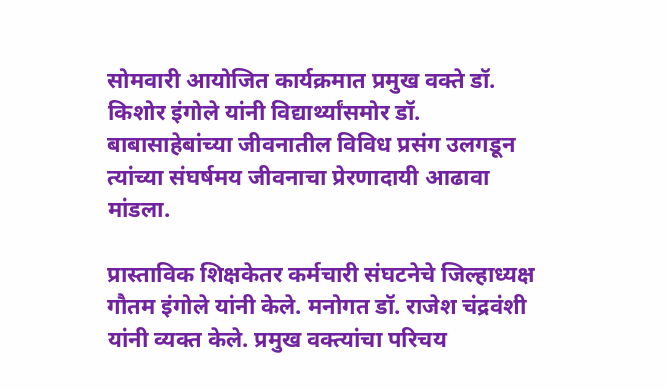सोमवारी आयोजित कार्यक्रमात प्रमुख वक्ते डॉ. किशोर इंगोले यांनी विद्यार्थ्यांसमोर डॉ. बाबासाहेबांच्या जीवनातील विविध प्रसंग उलगडून त्यांच्या संघर्षमय जीवनाचा प्रेरणादायी आढावा मांडला.

प्रास्ताविक शिक्षकेतर कर्मचारी संघटनेचे जिल्हाध्यक्ष गौतम इंगोले यांनी केले. मनोगत डॉ. राजेश चंद्रवंशी यांनी व्यक्त केले. प्रमुख वक्त्यांचा परिचय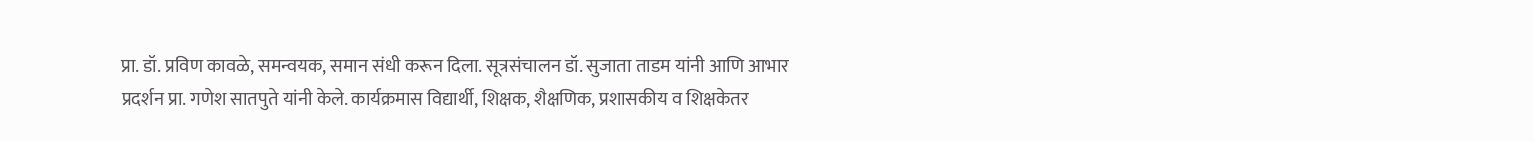प्रा. डॉ. प्रविण कावळे, समन्वयक, समान संधी करून दिला. सूत्रसंचालन डॉ. सुजाता ताडम यांनी आणि आभार प्रदर्शन प्रा. गणेश सातपुते यांनी केले. कार्यक्रमास विद्यार्थी, शिक्षक, शैक्षणिक, प्रशासकीय व शिक्षकेतर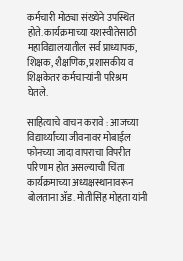कर्मचारी मोठ्या संख्येने उपस्थित होते. कार्यक्रमाच्या यशस्वीतेसाठी महाविद्यालयातील सर्व प्राध्यापक, शिक्षक, शैक्षणिक, प्रशासकीय व शिक्षकेतर कर्मचाऱ्यांनी परिश्रम घेतले.

साहित्याचे वाचन करावे : आजच्या विद्यार्थ्यांच्या जीवनावर मोबाईल फोनच्या जादा वापराचा विपरीत परिणाम होत असल्याची चिंता कार्यक्रमाच्या अध्यक्षस्थानावरून बोलताना ॲड. मोतीसिंह मोहता यांनी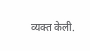व्यक्त केली.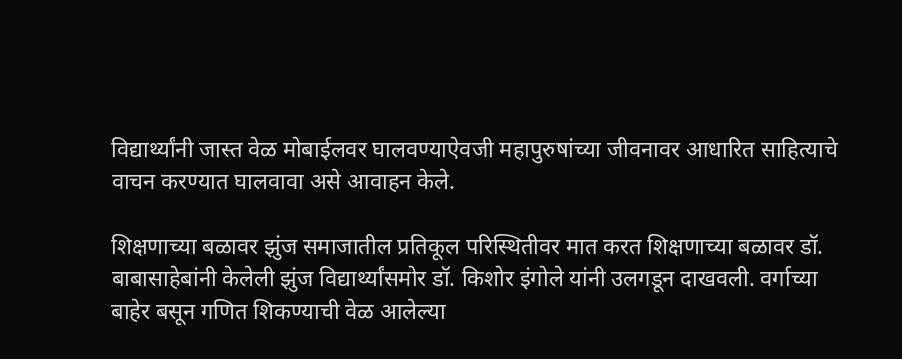विद्यार्थ्यांनी जास्त वेळ मोबाईलवर घालवण्याऐवजी महापुरुषांच्या जीवनावर आधारित साहित्याचे वाचन करण्यात घालवावा असे आवाहन केले.

शिक्षणाच्या बळावर झुंज समाजातील प्रतिकूल परिस्थितीवर मात करत शिक्षणाच्या बळावर डॉ. बाबासाहेबांनी केलेली झुंज विद्यार्थ्यांसमोर डॉ. किशोर इंगोले यांनी उलगडून दाखवली. वर्गाच्या बाहेर बसून गणित शिकण्याची वेळ आलेल्या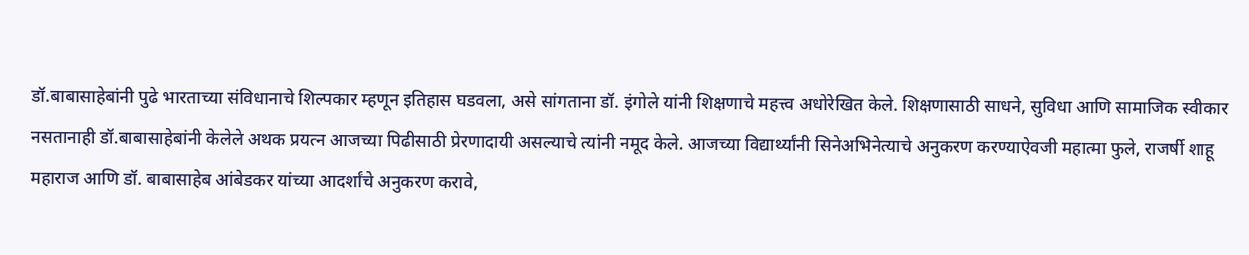डॉ.बाबासाहेबांनी पुढे भारताच्या संविधानाचे शिल्पकार म्हणून इतिहास घडवला, असे सांगताना डॉ. इंगोले यांनी शिक्षणाचे महत्त्व अधोरेखित केले. शिक्षणासाठी साधने, सुविधा आणि सामाजिक स्वीकार नसतानाही डॉ.बाबासाहेबांनी केलेले अथक प्रयत्न आजच्या पिढीसाठी प्रेरणादायी असल्याचे त्यांनी नमूद केले. आजच्या विद्यार्थ्यांनी सिनेअभिनेत्याचे अनुकरण करण्याऐवजी महात्मा फुले, राजर्षी शाहू महाराज आणि डॉ. बाबासाहेब आंबेडकर यांच्या आदर्शांचे अनुकरण करावे,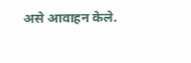असे आवाहन केले.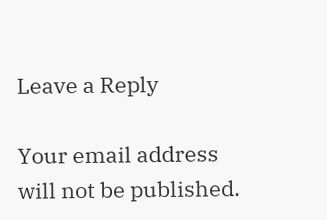Leave a Reply

Your email address will not be published.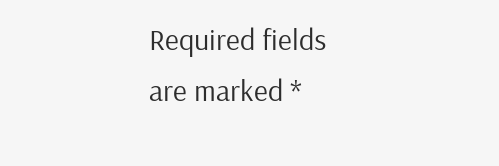Required fields are marked *